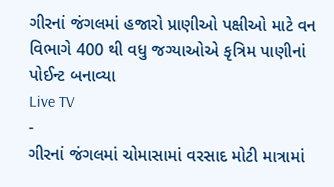ગીરનાં જંગલમાં હજારો પ્રાણીઓ પક્ષીઓ માટે વન વિભાગે 400 થી વધુ જગ્યાઓએ કૃત્રિમ પાણીનાં પોઈન્ટ બનાવ્યા
Live TV
-
ગીરનાં જંગલમાં ચોમાસામાં વરસાદ મોટી માત્રામાં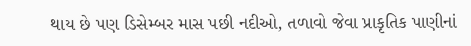થાય છે પણ ડિસેમ્બર માસ પછી નદીઓ, તળાવો જેવા પ્રાકૃતિક પાણીનાં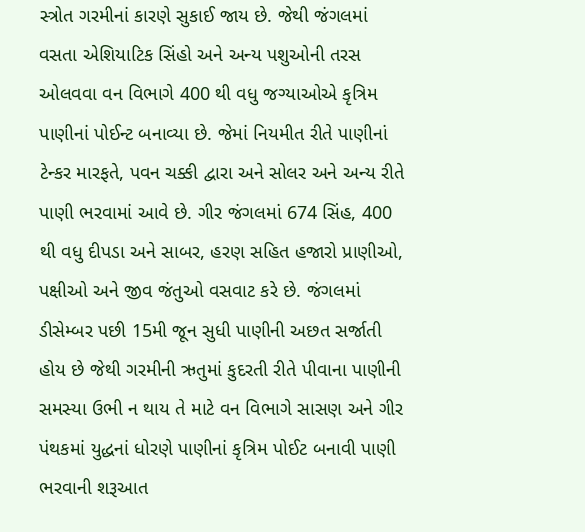સ્ત્રોત ગરમીનાં કારણે સુકાઈ જાય છે. જેથી જંગલમાં વસતા એશિયાટિક સિંહો અને અન્ય પશુઓની તરસ ઓલવવા વન વિભાગે 400 થી વધુ જગ્યાઓએ કૃત્રિમ પાણીનાં પોઈન્ટ બનાવ્યા છે. જેમાં નિયમીત રીતે પાણીનાં ટેન્કર મારફતે, પવન ચક્કી દ્વારા અને સોલર અને અન્ય રીતે પાણી ભરવામાં આવે છે. ગીર જંગલમાં 674 સિંહ, 400 થી વધુ દીપડા અને સાબર, હરણ સહિત હજારો પ્રાણીઓ, પક્ષીઓ અને જીવ જંતુઓ વસવાટ કરે છે. જંગલમાં ડીસેમ્બર પછી 15મી જૂન સુધી પાણીની અછત સર્જાતી હોય છે જેથી ગરમીની ઋતુમાં કુદરતી રીતે પીવાના પાણીની સમસ્યા ઉભી ન થાય તે માટે વન વિભાગે સાસણ અને ગીર પંથકમાં યુદ્ધનાં ધોરણે પાણીનાં કૃત્રિમ પોઈટ બનાવી પાણી ભરવાની શરૂઆત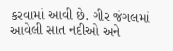કરવામાં આવી છે. ગીર જંગલમાં આવેલી સાત નદીઓ અને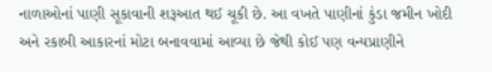નાળાઓનાં પાણી સૂકાવાની શરૂઆત થઈ ચૂકી છે. આ વખતે પાણીનાં કુંડા જમીન ખોદી અને રકાબી આકારનાં મોટા બનાવવામાં આવ્યા છે જેથી કોઈ પણ વન્યપ્રાણીને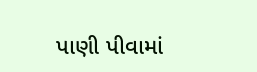પાણી પીવામાં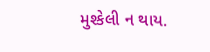મુશ્કેલી ન થાય.